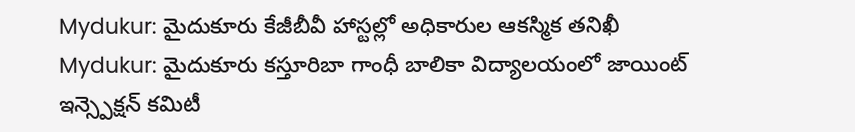Mydukur: మైదుకూరు కేజీబీవీ హాస్టల్లో అధికారుల ఆకస్మిక తనిఖీ
Mydukur: మైదుకూరు కస్తూరిబా గాంధీ బాలికా విద్యాలయంలో జాయింట్ ఇన్స్పెక్షన్ కమిటీ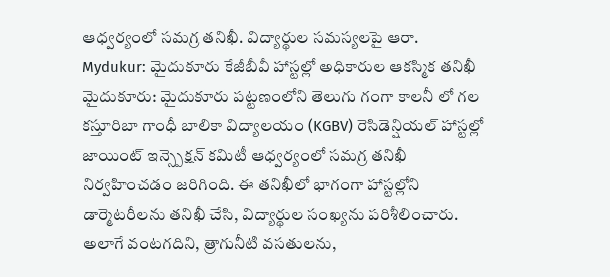ఆధ్వర్యంలో సమగ్ర తనిఖీ. విద్యార్థుల సమస్యలపై ఆరా.
Mydukur: మైదుకూరు కేజీబీవీ హాస్టల్లో అధికారుల ఆకస్మిక తనిఖీ
మైదుకూరు: మైదుకూరు పట్టణంలోని తెలుగు గంగా కాలనీ లో గల కస్తూరిబా గాంధీ బాలికా విద్యాలయం (KGBV) రెసిడెన్షియల్ హాస్టల్లో జాయింట్ ఇన్స్పెక్షన్ కమిటీ ఆధ్వర్యంలో సమగ్ర తనిఖీ నిర్వహించడం జరిగింది. ఈ తనిఖీలో భాగంగా హాస్టల్లోని డార్మెటరీలను తనిఖీ చేసి, విద్యార్థుల సంఖ్యను పరిశీలించారు.
అలాగే వంటగదిని, త్రాగునీటి వసతులను,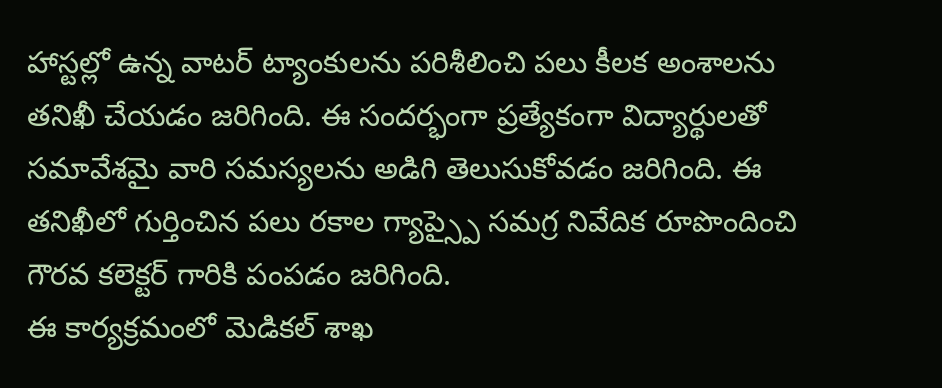హాస్టల్లో ఉన్న వాటర్ ట్యాంకులను పరిశీలించి పలు కీలక అంశాలను తనిఖీ చేయడం జరిగింది. ఈ సందర్భంగా ప్రత్యేకంగా విద్యార్థులతో సమావేశమై వారి సమస్యలను అడిగి తెలుసుకోవడం జరిగింది. ఈ తనిఖీలో గుర్తించిన పలు రకాల గ్యాప్స్పై సమగ్ర నివేదిక రూపొందించి గౌరవ కలెక్టర్ గారికి పంపడం జరిగింది.
ఈ కార్యక్రమంలో మెడికల్ శాఖ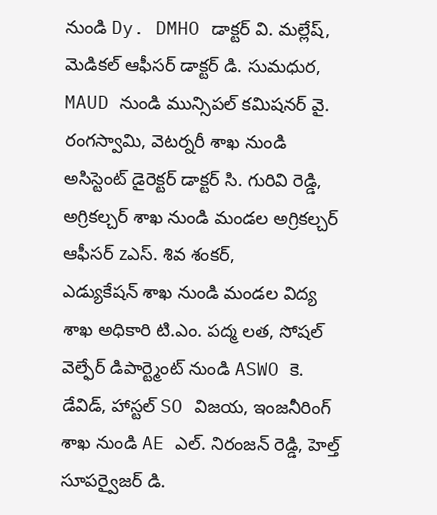నుండి Dy. DMHO డాక్టర్ వి. మల్లేష్, మెడికల్ ఆఫీసర్ డాక్టర్ డి. సుమధుర, MAUD నుండి మున్సిపల్ కమిషనర్ వై. రంగస్వామి, వెటర్నరీ శాఖ నుండి అసిస్టెంట్ డైరెక్టర్ డాక్టర్ సి. గురివి రెడ్డి, అగ్రికల్చర్ శాఖ నుండి మండల అగ్రికల్చర్ ఆఫీసర్ zఎస్. శివ శంకర్,
ఎడ్యుకేషన్ శాఖ నుండి మండల విద్య శాఖ అధికారి టి.ఎం. పద్మ లత, సోషల్ వెల్ఫేర్ డిపార్ట్మెంట్ నుండి ASWO కె. డేవిడ్, హాస్టల్ SO విజయ, ఇంజనీరింగ్ శాఖ నుండి AE ఎల్. నిరంజన్ రెడ్డి, హెల్త్ సూపర్వైజర్ డి.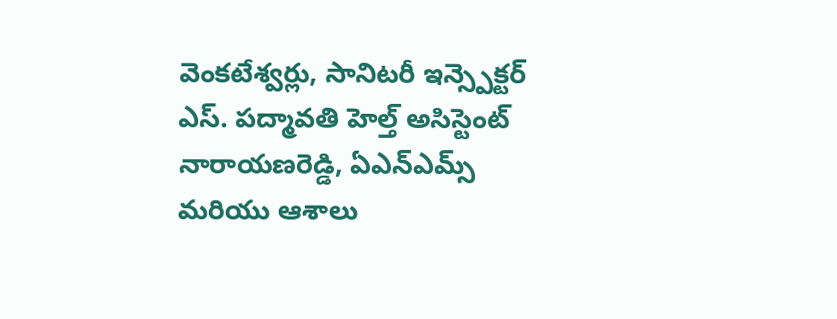వెంకటేశ్వర్లు, సానిటరీ ఇన్స్పెక్టర్ ఎస్. పద్మావతి హెల్త్ అసిస్టెంట్ నారాయణరెడ్డి, ఏఎన్ఎమ్స్ మరియు ఆశాలు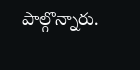పాల్గొన్నారు.